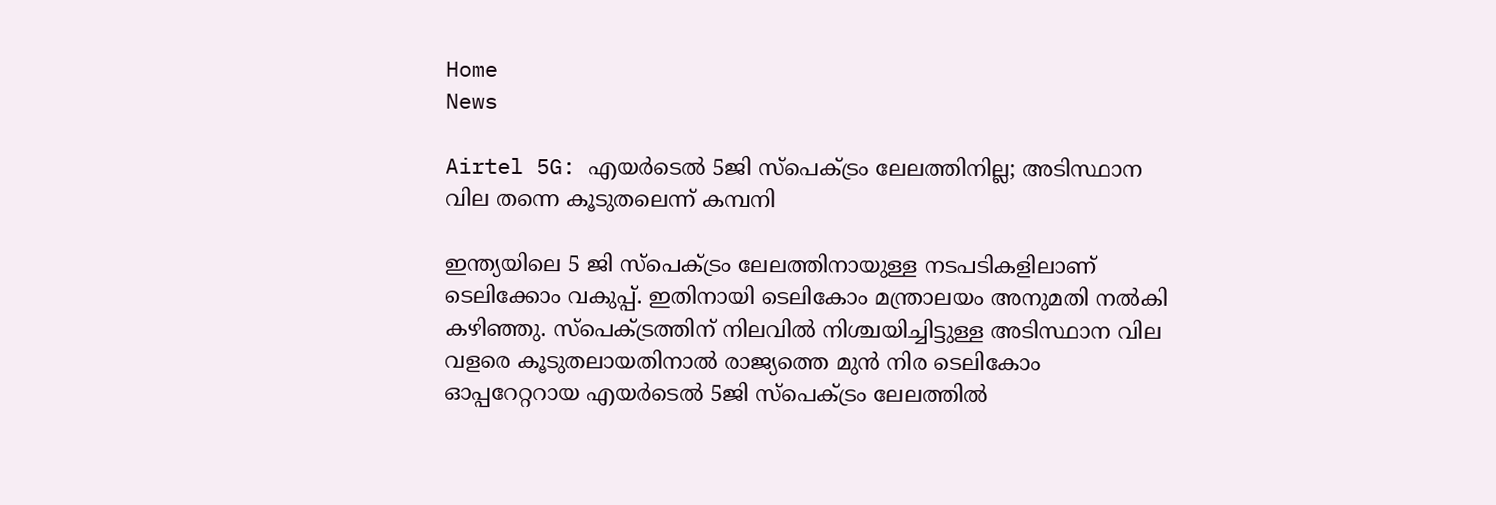Home
News

Airtel 5G: എയർടെൽ 5ജി സ്പെക്ട്രം ലേലത്തിനില്ല; അടിസ്ഥാന വില തന്നെ കൂടുതലെന്ന് കമ്പനി

ഇന്ത്യയിലെ 5 ജി സ്പെക്ട്രം ലേലത്തിനായുള്ള നടപടികളിലാണ് ടെലിക്കോം വകുപ്പ്. ഇതിനായി ടെലികോം മന്ത്രാലയം അനുമതി നൽകി കഴിഞ്ഞു. സ്പെക്ട്രത്തിന് നിലവിൽ നിശ്ചയിച്ചിട്ടുള്ള അടിസ്ഥാന വില വളരെ കൂടുതലായതിനാൽ രാജ്യത്തെ മുൻ നിര ടെലികോം ഓപ്പറേറ്ററായ എയർടെൽ 5ജി സ്പെക്ട്രം ലേലത്തിൽ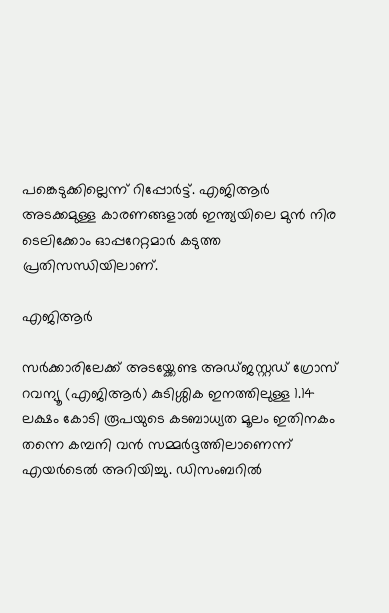പങ്കെടുക്കില്ലെന്ന് റിപ്പോർട്ട്. എജിആർ അടക്കമുള്ള കാരണങ്ങളാൽ ഇന്ത്യയിലെ മുൻ നിര ടെലിക്കോം ഓപ്പറേറ്റമാർ കടുത്ത പ്രതിസന്ധിയിലാണ്.

എജിആർ

സർക്കാരിലേക്ക് അടയ്ക്കേണ്ട അഡ്ജസ്റ്റഡ് ഗ്രോസ് റവന്യൂ (എജിആർ) കുടിശ്ശിക ഇനത്തിലുള്ള 1.14 ലക്ഷം കോടി രൂപയുടെ കടബാധ്യത മൂലം ഇതിനകം തന്നെ കമ്പനി വൻ സമ്മർദ്ദത്തിലാണെന്ന് എയർടെൽ അറിയിച്ചു. ഡിസംബറിൽ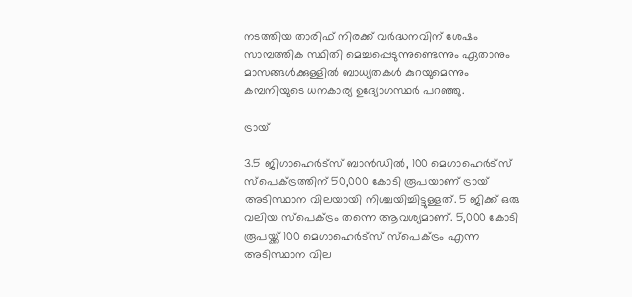നടത്തിയ താരിഫ് നിരക്ക് വർദ്ധനവിന് ശേഷം സാമ്പത്തിക സ്ഥിതി മെച്ചപ്പെടുന്നുണ്ടെന്നും ഏതാനും മാസങ്ങൾക്കുള്ളിൽ ബാധ്യതകൾ കുറയുമെന്നും കമ്പനിയുടെ ധനകാര്യ ഉദ്യോഗസ്ഥർ പറഞ്ഞു.

ട്രായ്

3.5 ജിഗാഹെർട്‌സ് ബാൻഡിൽ, 100 മെഗാഹെർട്‌സ് സ്‌പെക്ട്രത്തിന് 50,000 കോടി രൂപയാണ് ട്രായ് അടിസ്ഥാന വിലയായി നിശ്ചയിച്ചിട്ടുള്ളത്. 5 ജിക്ക് ഒരു വലിയ സ്‌പെക്ട്രം തന്നെ ആവശ്യമാണ്. 5,000 കോടി രൂപയ്ക്ക് 100 മെഗാഹെർട്‌സ് സ്‌പെക്ട്രം എന്ന അടിസ്ഥാന വില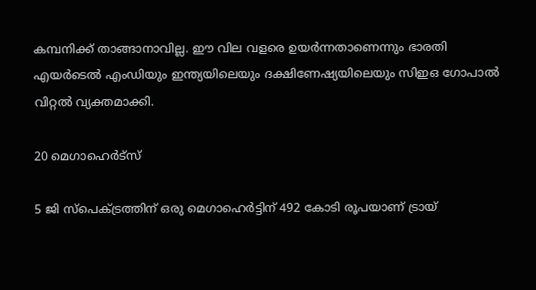കമ്പനിക്ക് താങ്ങാനാവില്ല. ഈ വില വളരെ ഉയർന്നതാണെന്നും ഭാരതി എയർടെൽ എംഡിയും ഇന്ത്യയിലെയും ദക്ഷിണേഷ്യയിലെയും സിഇഒ ഗോപാൽ വിറ്റൽ വ്യക്തമാക്കി.

20 മെഗാഹെർട്സ്

5 ജി സ്പെക്ട്രത്തിന് ഒരു മെഗാഹെർട്ടിന് 492 കോടി രൂപയാണ് ട്രായ്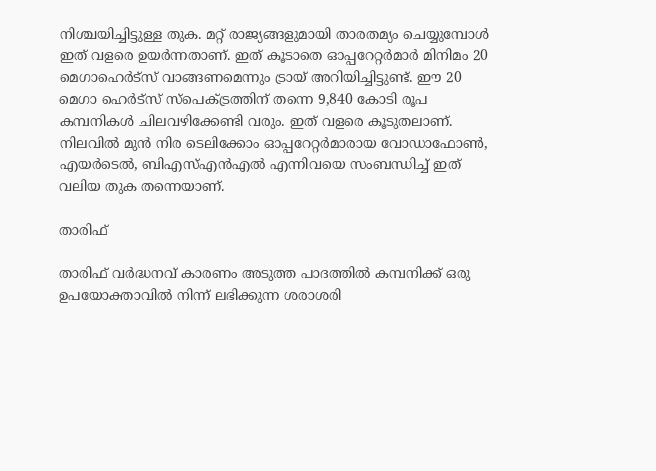നിശ്ചയിച്ചിട്ടുള്ള തുക. മറ്റ് രാജ്യങ്ങളുമായി താരതമ്യം ചെയ്യുമ്പോൾ ഇത് വളരെ ഉയർന്നതാണ്. ഇത് കൂടാതെ ഓപ്പറേറ്റർമാർ മിനിമം 20 മെഗാഹെർട്സ് വാങ്ങണമെന്നും ട്രായ് അറിയിച്ചിട്ടുണ്ട്. ഈ 20 മെഗാ ഹെർട്സ് സ്പെക്ട്രത്തിന് തന്നെ 9,840 കോടി രൂപ കമ്പനികൾ ചിലവഴിക്കേണ്ടി വരും. ഇത് വളരെ കൂടുതലാണ്. നിലവിൽ മുൻ നിര ടെലിക്കോം ഓപ്പറേറ്റർമാരായ വോഡാഫോൺ, എയർടെൽ, ബിഎസ്എൻഎൽ എന്നിവയെ സംബന്ധിച്ച് ഇത് വലിയ തുക തന്നെയാണ്.

താരിഫ്

താരിഫ് വർദ്ധനവ് കാരണം അടുത്ത പാദത്തിൽ കമ്പനിക്ക് ഒരു ഉപയോക്താവിൽ നിന്ന് ലഭിക്കുന്ന ശരാശരി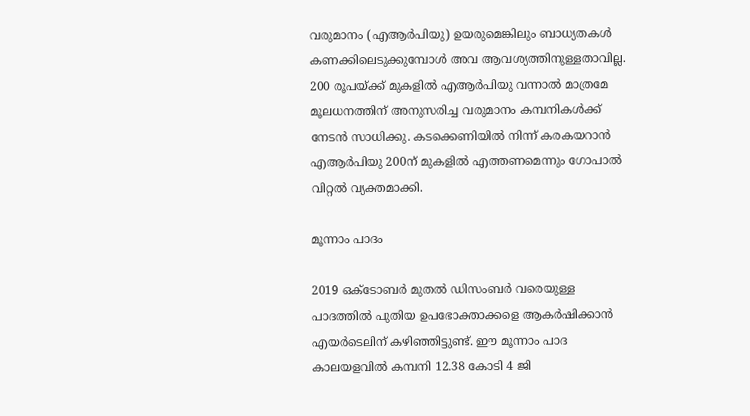വരുമാനം (എആർപിയു) ഉയരുമെങ്കിലും ബാധ്യതകൾ കണക്കിലെടുക്കുമ്പോൾ അവ ആവശ്യത്തിനുള്ളതാവില്ല. 200 രൂപയ്ക്ക് മുകളിൽ എആർപിയു വന്നാൽ മാത്രമേ മൂലധനത്തിന് അനുസരിച്ച വരുമാനം കമ്പനികൾക്ക് നേടൻ സാധിക്കു. കടക്കെണിയിൽ നിന്ന് കരകയറാൻ എആർപിയു 200ന് മുകളിൽ എത്തണമെന്നും ഗോപാൽ വിറ്റൽ വ്യക്തമാക്കി.

മൂന്നാം പാദം

2019 ഒക്ടോബർ മുതൽ ഡിസംബർ വരെയുള്ള പാദത്തിൽ പുതിയ ഉപഭോക്താക്കളെ ആകർഷിക്കാൻ എയർടെലിന് കഴിഞ്ഞിട്ടുണ്ട്. ഈ മൂന്നാം പാദ കാലയളവിൽ കമ്പനി 12.38 കോടി 4 ജി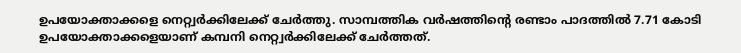ഉപയോക്താക്കളെ നെറ്റ്വർക്കിലേക്ക് ചേർത്തു. സാമ്പത്തിക വർഷത്തിന്റെ രണ്ടാം പാദത്തിൽ 7.71 കോടി ഉപയോക്താക്കളെയാണ് കമ്പനി നെറ്റ്വർക്കിലേക്ക് ചേർത്തത്.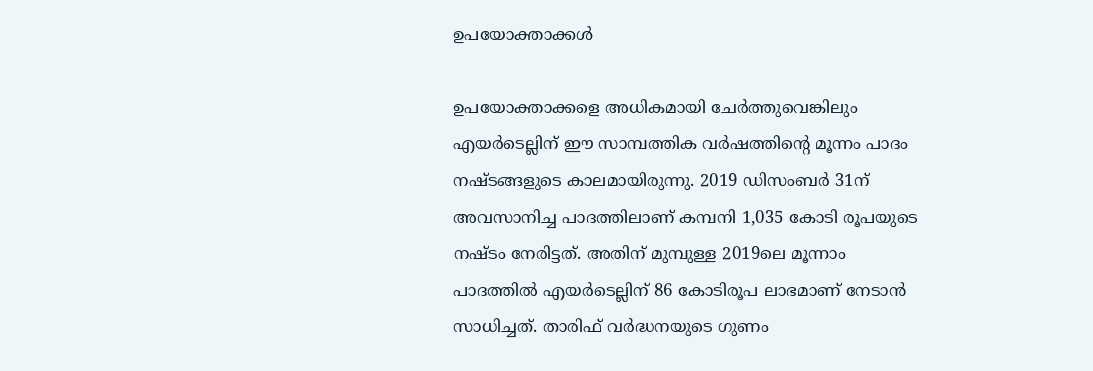ഉപയോക്താക്കൾ

ഉപയോക്താക്കളെ അധികമായി ചേർത്തുവെങ്കിലും എയർടെല്ലിന് ഈ സാമ്പത്തിക വർഷത്തിന്റെ മൂന്നം പാദം നഷ്ടങ്ങളുടെ കാലമായിരുന്നു. 2019 ഡിസംബർ 31ന് അവസാനിച്ച പാദത്തിലാണ് കമ്പനി 1,035 കോടി രൂപയുടെ നഷ്ടം നേരിട്ടത്. അതിന് മുമ്പുള്ള 2019ലെ മൂന്നാം പാദത്തിൽ എയർടെല്ലിന് 86 കോടിരൂപ ലാഭമാണ് നേടാൻ സാധിച്ചത്. താരിഫ് വർദ്ധനയുടെ ഗുണം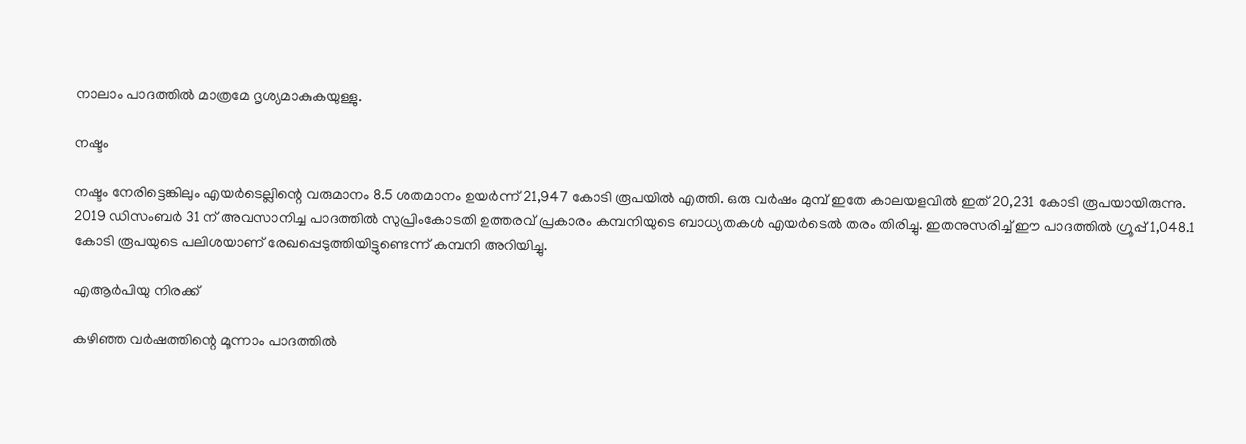നാലാം പാദത്തിൽ മാത്രമേ ദൃശ്യമാകുകയുള്ളു.

നഷ്ടം

നഷ്ടം നേരിട്ടെങ്കിലും എയർടെല്ലിന്റെ വരുമാനം 8.5 ശതമാനം ഉയർന്ന് 21,947 കോടി രൂപയിൽ എത്തി. ഒരു വർഷം മുമ്പ് ഇതേ കാലയളവിൽ ഇത് 20,231 കോടി രൂപയായിരുന്നു. 2019 ഡിസംബർ 31 ന് അവസാനിച്ച പാദത്തിൽ സുപ്രിംകോടതി ഉത്തരവ് പ്രകാരം കമ്പനിയുടെ ബാധ്യതകൾ എയർടെൽ തരം തിരിച്ചു. ഇതനുസരിച്ച് ഈ പാദത്തിൽ ഗ്രൂപ്പ് 1,048.1 കോടി രൂപയുടെ പലിശയാണ് രേഖപ്പെടുത്തിയിട്ടുണ്ടെന്ന് കമ്പനി അറിയിച്ചു.

എആർപിയു നിരക്ക്

കഴിഞ്ഞ വർഷത്തിന്റെ മൂന്നാം പാദത്തിൽ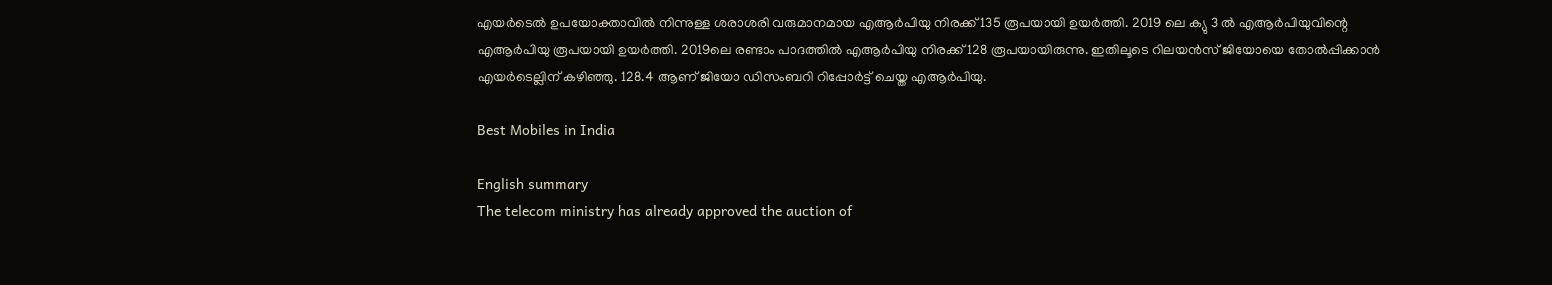എയർടെൽ ഉപയോക്താവിൽ നിന്നുള്ള ശരാശരി വരുമാനമായ എആർപിയു നിരക്ക് 135 രൂപയായി ഉയർത്തി. 2019 ലെ ക്യു 3 ൽ എആർ‌പിയുവിന്റെ എആർ‌പിയു രൂപയായി ഉയർത്തി. 2019ലെ രണ്ടാം പാദത്തിൽ എആർപിയു നിരക്ക് 128 രൂപയായിരുന്നു. ഇതിലൂടെ റിലയൻസ് ജിയോയെ തോൽപ്പിക്കാൻ എയർടെല്ലിന് കഴിഞ്ഞു. 128.4 ആണ് ജിയോ ഡിസംബറി റിപ്പോർട്ട് ചെയ്ത എആർപിയു.

Best Mobiles in India

English summary
The telecom ministry has already approved the auction of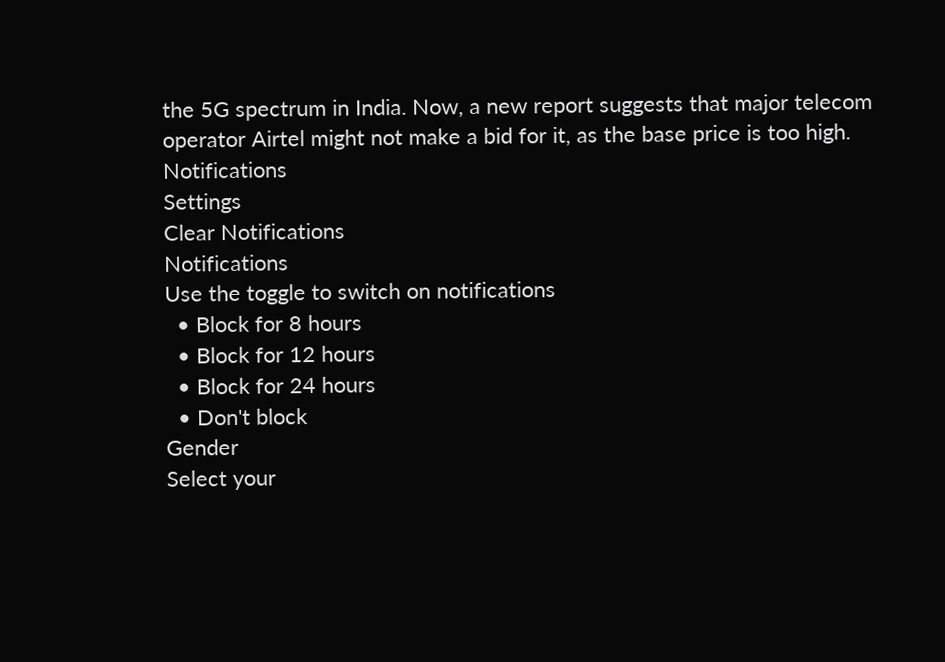the 5G spectrum in India. Now, a new report suggests that major telecom operator Airtel might not make a bid for it, as the base price is too high.
Notifications
Settings
Clear Notifications
Notifications
Use the toggle to switch on notifications
  • Block for 8 hours
  • Block for 12 hours
  • Block for 24 hours
  • Don't block
Gender
Select your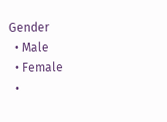Gender
  • Male
  • Female
  •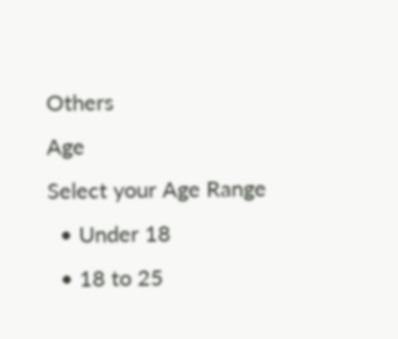Others
Age
Select your Age Range
  • Under 18
  • 18 to 25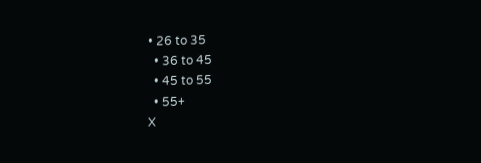• 26 to 35
  • 36 to 45
  • 45 to 55
  • 55+
X